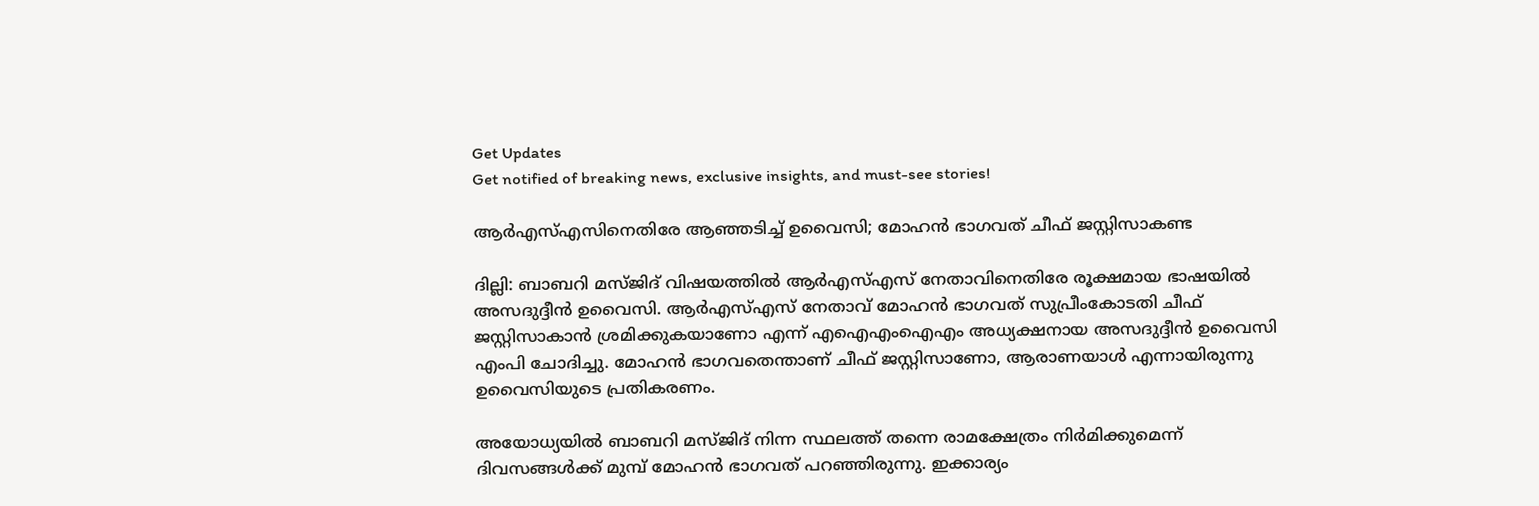Get Updates
Get notified of breaking news, exclusive insights, and must-see stories!

ആര്‍എസ്എസിനെതിരേ ആഞ്ഞടിച്ച് ഉവൈസി; മോഹന്‍ ഭാഗവത് ചീഫ് ജസ്റ്റിസാകണ്ട

ദില്ലി: ബാബറി മസ്ജിദ് വിഷയത്തില്‍ ആര്‍എസ്എസ് നേതാവിനെതിരേ രൂക്ഷമായ ഭാഷയില്‍ അസദുദ്ദീന്‍ ഉവൈസി. ആര്‍എസ്എസ് നേതാവ് മോഹന്‍ ഭാഗവത് സുപ്രീംകോടതി ചീഫ് ജസ്റ്റിസാകാന്‍ ശ്രമിക്കുകയാണോ എന്ന് എഐഎംഐഎം അധ്യക്ഷനായ അസദുദ്ദീന്‍ ഉവൈസി എംപി ചോദിച്ചു. മോഹന്‍ ഭാഗവതെന്താണ് ചീഫ് ജസ്റ്റിസാണോ, ആരാണയാള്‍ എന്നായിരുന്നു ഉവൈസിയുടെ പ്രതികരണം.

അയോധ്യയില്‍ ബാബറി മസ്ജിദ് നിന്ന സ്ഥലത്ത് തന്നെ രാമക്ഷേത്രം നിര്‍മിക്കുമെന്ന് ദിവസങ്ങള്‍ക്ക് മുമ്പ് മോഹന്‍ ഭാഗവത് പറഞ്ഞിരുന്നു. ഇക്കാര്യം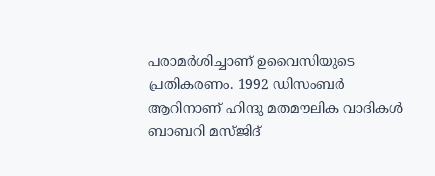പരാമര്‍ശിച്ചാണ് ഉവൈസിയുടെ പ്രതികരണം. 1992 ഡിസംബര്‍ ആറിനാണ് ഹിന്ദു മതമൗലിക വാദികള്‍ ബാബറി മസ്ജിദ്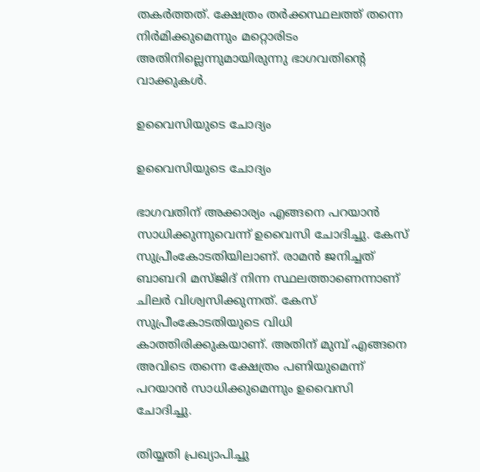തകര്‍ത്തത്. ക്ഷേത്രം തര്‍ക്കസ്ഥലത്ത് തന്നെ നിര്‍മിക്കുമെന്നും മറ്റൊരിടം അതിനില്ലെന്നുമായിരുന്നു ഭാഗവതിന്റെ വാക്കുകള്‍.

ഉവൈസിയുടെ ചോദ്യം

ഉവൈസിയുടെ ചോദ്യം

ഭാഗവതിന് അക്കാര്യം എങ്ങനെ പറയാന്‍ സാധിക്കുന്നുവെന്ന് ഉവൈസി ചോദിച്ചു. കേസ് സുപ്രീംകോടതിയിലാണ്. രാമന്‍ ജനിച്ചത് ബാബറി മസ്ജിദ് നിന്ന സ്ഥലത്താണെന്നാണ് ചിലര്‍ വിശ്വസിക്കുന്നത്. കേസ് സുപ്രീംകോടതിയുടെ വിധി കാത്തിരിക്കുകയാണ്. അതിന് മുമ്പ് എങ്ങനെ അവിടെ തന്നെ ക്ഷേത്രം പണിയുമെന്ന് പറയാന്‍ സാധിക്കുമെന്നും ഉവൈസി ചോദിച്ചു.

തിയ്യതി പ്രഖ്യാപിച്ചു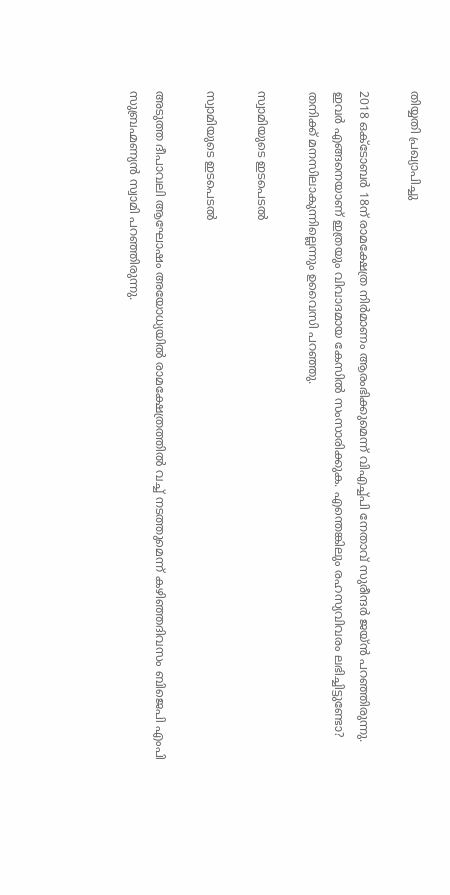തിയ്യതി പ്രഖ്യാപിച്ചു

2018 ഒക്ടോബര്‍ 18ന് രാമക്ഷേത്ര നിര്‍മാണം ആരംഭിക്കുമെന്ന് വിഎച്ച്പി നേതാവ് സുരീന്ദര്‍ ജയ്ന്‍ പറഞ്ഞിരുന്നു. ഇവര്‍ എങ്ങനെയാണ് ഇത്രയും വിവാദമായ കേസില്‍ സംസാരിക്കുക. എന്തെങ്കിലും രഹസ്യവിവരം ലഭിച്ചിട്ടുണ്ടോ? തനിക്ക് മനസിലാകുന്നില്ലെന്നും ഉവൈസി പറഞ്ഞു.

സ്വാമിയുടെ ഇടപെടല്‍

സ്വാമിയുടെ ഇടപെടല്‍

അടുത്ത ദീപാവലി ആഘോഷം അയോധ്യയില്‍ രാമക്ഷേത്രത്തില്‍ വച്ച് നടത്തുമെന്ന് കഴിഞ്ഞദിവസം ബിജെപി എംപി സുബ്രഹ്മണ്യന്‍ സ്വാമി പറഞ്ഞിരുന്നു.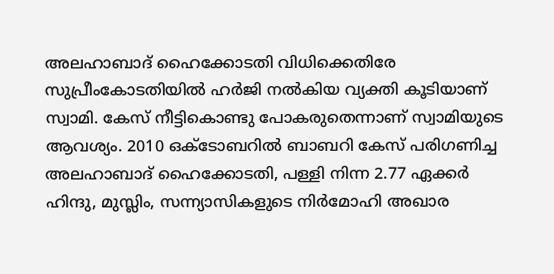അലഹാബാദ് ഹൈക്കോടതി വിധിക്കെതിരേ സുപ്രീംകോടതിയില്‍ ഹര്‍ജി നല്‍കിയ വ്യക്തി കൂടിയാണ് സ്വാമി. കേസ് നീട്ടികൊണ്ടു പോകരുതെന്നാണ് സ്വാമിയുടെ ആവശ്യം. 2010 ഒക്ടോബറില്‍ ബാബറി കേസ് പരിഗണിച്ച അലഹാബാദ് ഹൈക്കോടതി, പള്ളി നിന്ന 2.77 ഏക്കര്‍ ഹിന്ദു, മുസ്ലിം, സന്ന്യാസികളുടെ നിര്‍മോഹി അഖാര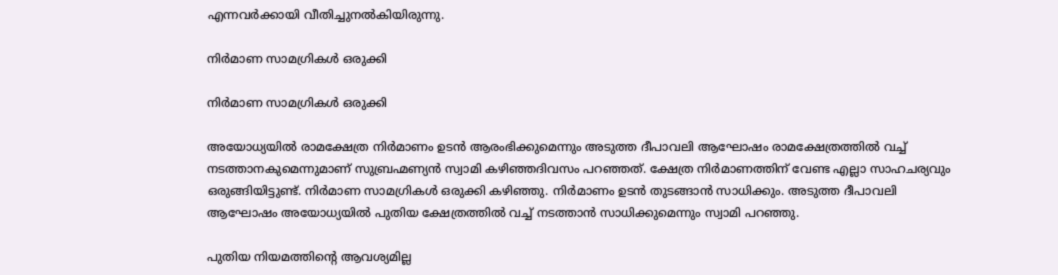എന്നവര്‍ക്കായി വീതിച്ചുനല്‍കിയിരുന്നു.

നിര്‍മാണ സാമഗ്രികള്‍ ഒരുക്കി

നിര്‍മാണ സാമഗ്രികള്‍ ഒരുക്കി

അയോധ്യയില്‍ രാമക്ഷേത്ര നിര്‍മാണം ഉടന്‍ ആരംഭിക്കുമെന്നും അടുത്ത ദീപാവലി ആഘോഷം രാമക്ഷേത്രത്തില്‍ വച്ച് നടത്താനകുമെന്നുമാണ് സുബ്രഹ്മണ്യന്‍ സ്വാമി കഴിഞ്ഞദിവസം പറഞ്ഞത്. ക്ഷേത്ര നിര്‍മാണത്തിന് വേണ്ട എല്ലാ സാഹചര്യവും ഒരുങ്ങിയിട്ടുണ്ട്. നിര്‍മാണ സാമഗ്രികള്‍ ഒരുക്കി കഴിഞ്ഞു. നിര്‍മാണം ഉടന്‍ തുടങ്ങാന്‍ സാധിക്കും. അടുത്ത ദീപാവലി ആഘോഷം അയോധ്യയില്‍ പുതിയ ക്ഷേത്രത്തില്‍ വച്ച് നടത്താന്‍ സാധിക്കുമെന്നും സ്വാമി പറഞ്ഞു.

പുതിയ നിയമത്തിന്റെ ആവശ്യമില്ല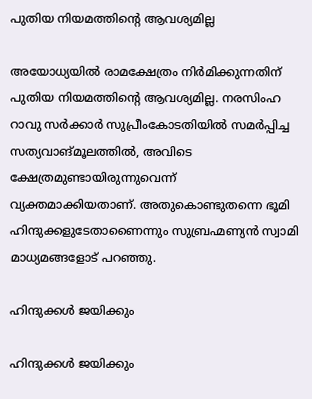പുതിയ നിയമത്തിന്റെ ആവശ്യമില്ല

അയോധ്യയില്‍ രാമക്ഷേത്രം നിര്‍മിക്കുന്നതിന് പുതിയ നിയമത്തിന്റെ ആവശ്യമില്ല. നരസിംഹ റാവു സര്‍ക്കാര്‍ സുപ്രീംകോടതിയില്‍ സമര്‍പ്പിച്ച സത്യവാങ്മൂലത്തില്‍, അവിടെ ക്ഷേത്രമുണ്ടായിരുന്നുവെന്ന് വ്യക്തമാക്കിയതാണ്. അതുകൊണ്ടുതന്നെ ഭൂമി ഹിന്ദുക്കളുടേതാണൈന്നും സുബ്രഹ്മണ്യന്‍ സ്വാമി മാധ്യമങ്ങളോട് പറഞ്ഞു.

ഹിന്ദുക്കള്‍ ജയിക്കും

ഹിന്ദുക്കള്‍ ജയിക്കും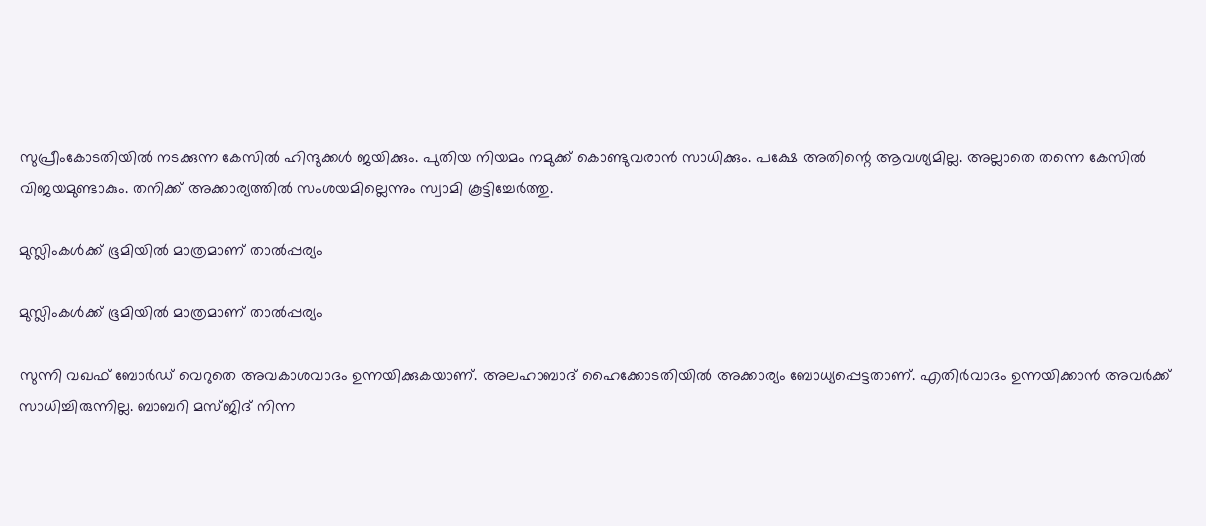സുപ്രീംകോടതിയില്‍ നടക്കുന്ന കേസില്‍ ഹിന്ദുക്കള്‍ ജയിക്കും. പുതിയ നിയമം നമുക്ക് കൊണ്ടുവരാന്‍ സാധിക്കും. പക്ഷേ അതിന്റെ ആവശ്യമില്ല. അല്ലാതെ തന്നെ കേസില്‍ വിജയമുണ്ടാകും. തനിക്ക് അക്കാര്യത്തില്‍ സംശയമില്ലെന്നും സ്വാമി കൂട്ടിച്ചേര്‍ത്തു.

മുസ്ലിംകള്‍ക്ക് ഭൂമിയില്‍ മാത്രമാണ് താല്‍പ്പര്യം

മുസ്ലിംകള്‍ക്ക് ഭൂമിയില്‍ മാത്രമാണ് താല്‍പ്പര്യം

സുന്നി വഖഫ് ബോര്‍ഡ് വെറുതെ അവകാശവാദം ഉന്നയിക്കുകയാണ്. അലഹാബാദ് ഹൈക്കോടതിയില്‍ അക്കാര്യം ബോധ്യപ്പെട്ടതാണ്. എതിര്‍വാദം ഉന്നയിക്കാന്‍ അവര്‍ക്ക് സാധിച്ചിരുന്നില്ല. ബാബറി മസ്ജിദ് നിന്ന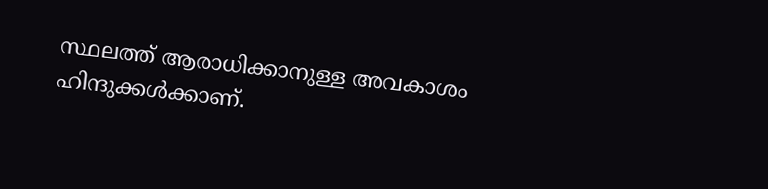സ്ഥലത്ത് ആരാധിക്കാനുള്ള അവകാശം ഹിന്ദുക്കള്‍ക്കാണ്.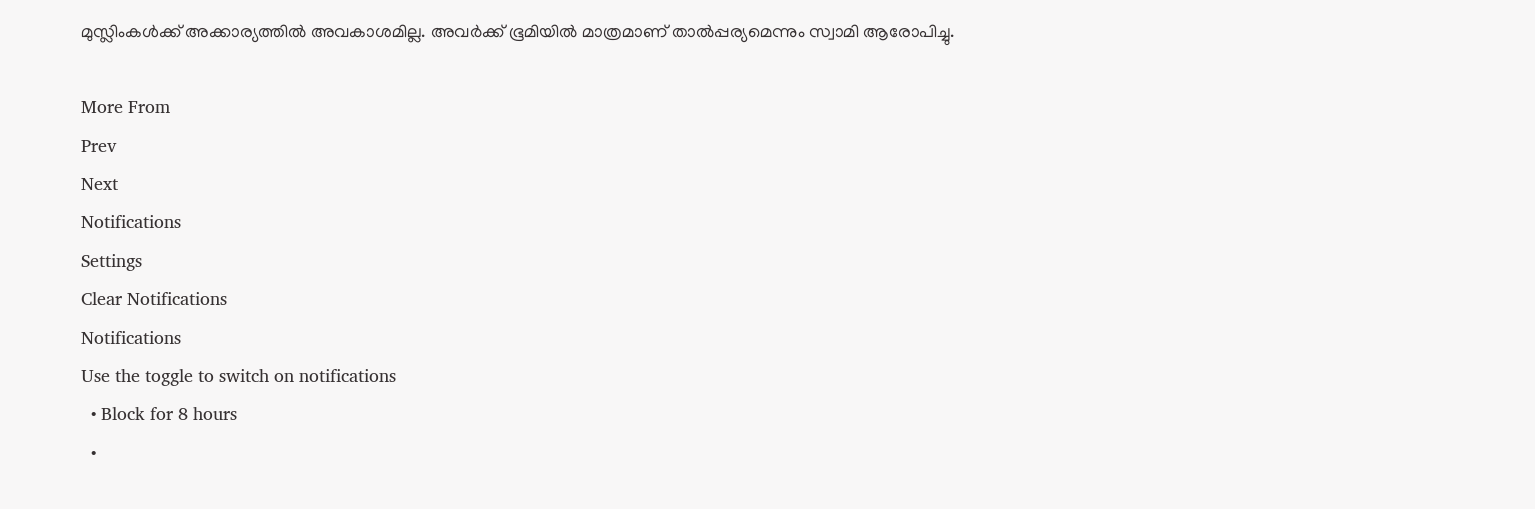മുസ്ലിംകള്‍ക്ക് അക്കാര്യത്തില്‍ അവകാശമില്ല. അവര്‍ക്ക് ഭൂമിയില്‍ മാത്രമാണ് താല്‍പ്പര്യമെന്നും സ്വാമി ആരോപിച്ചു.

More From
Prev
Next
Notifications
Settings
Clear Notifications
Notifications
Use the toggle to switch on notifications
  • Block for 8 hours
  •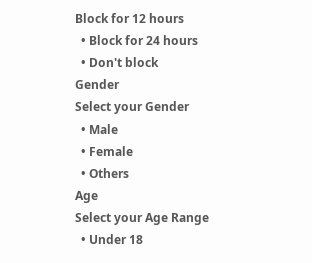Block for 12 hours
  • Block for 24 hours
  • Don't block
Gender
Select your Gender
  • Male
  • Female
  • Others
Age
Select your Age Range
  • Under 18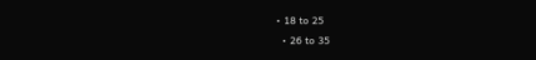• 18 to 25
  • 26 to 35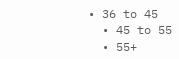• 36 to 45
  • 45 to 55
  • 55+